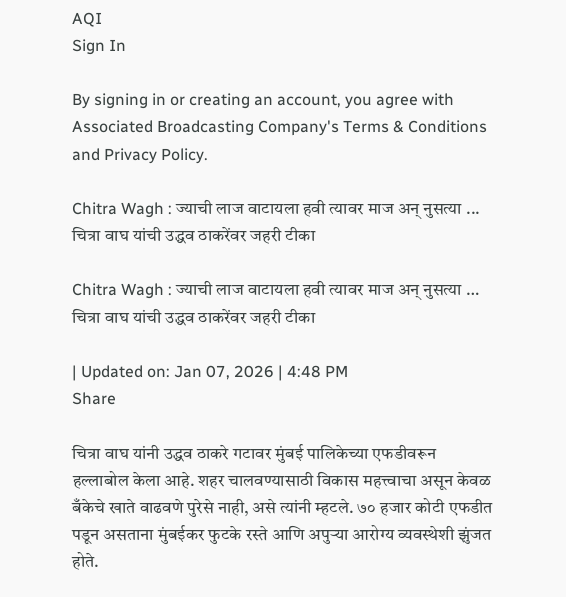AQI
Sign In

By signing in or creating an account, you agree with Associated Broadcasting Company's Terms & Conditions and Privacy Policy.

Chitra Wagh : ज्याची लाज वाटायला हवी त्यावर माज अन् नुसत्या ... चित्रा वाघ यांची उद्धव ठाकरेंवर जहरी टीका

Chitra Wagh : ज्याची लाज वाटायला हवी त्यावर माज अन् नुसत्या … चित्रा वाघ यांची उद्धव ठाकरेंवर जहरी टीका

| Updated on: Jan 07, 2026 | 4:48 PM
Share

चित्रा वाघ यांनी उद्धव ठाकरे गटावर मुंबई पालिकेच्या एफडीवरून हल्लाबोल केला आहे. शहर चालवण्यासाठी विकास महत्त्वाचा असून केवळ बँकेचे खाते वाढवणे पुरेसे नाही, असे त्यांनी म्हटले. ७० हजार कोटी एफडीत पडून असताना मुंबईकर फुटके रस्ते आणि अपुऱ्या आरोग्य व्यवस्थेशी झुंजत होते.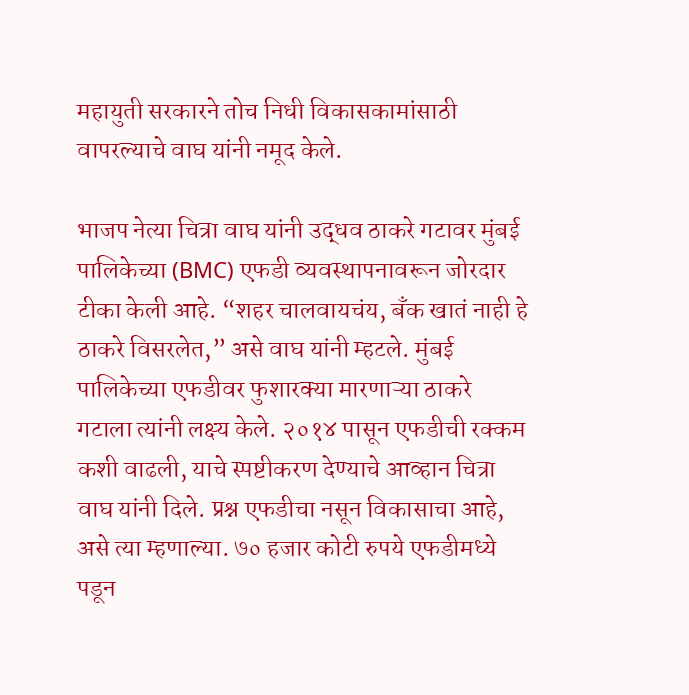महायुती सरकारने तोच निधी विकासकामांसाठी वापरल्याचे वाघ यांनी नमूद केले.

भाजप नेत्या चित्रा वाघ यांनी उद्धव ठाकरे गटावर मुंबई पालिकेच्या (BMC) एफडी व्यवस्थापनावरून जोरदार टीका केली आहे. “शहर चालवायचंय, बँक खातं नाही हे ठाकरे विसरलेत,” असे वाघ यांनी म्हटले. मुंबई पालिकेच्या एफडीवर फुशारक्या मारणाऱ्या ठाकरे गटाला त्यांनी लक्ष्य केले. २०१४ पासून एफडीची रक्कम कशी वाढली, याचे स्पष्टीकरण देण्याचे आव्हान चित्रा वाघ यांनी दिले. प्रश्न एफडीचा नसून विकासाचा आहे, असे त्या म्हणाल्या. ७० हजार कोटी रुपये एफडीमध्ये पडून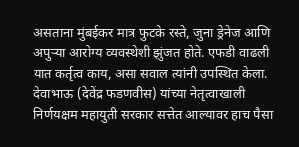असताना मुंबईकर मात्र फुटके रस्ते, जुना ड्रेनेज आणि अपुऱ्या आरोग्य व्यवस्थेशी झुंजत होते. एफडी वाढली यात कर्तृत्व काय, असा सवाल त्यांनी उपस्थित केला. देवाभाऊ (देवेंद्र फडणवीस) यांच्या नेतृत्वाखाली निर्णयक्षम महायुती सरकार सत्तेत आल्यावर हाच पैसा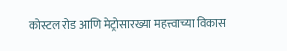कोस्टल रोड आणि मेट्रोसारख्या महत्त्वाच्या विकास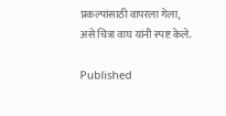प्रकल्पांसाठी वापरला गेला, असे चित्रा वाघ यांनी स्पष्ट केले.

Published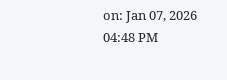on: Jan 07, 2026 04:48 PM